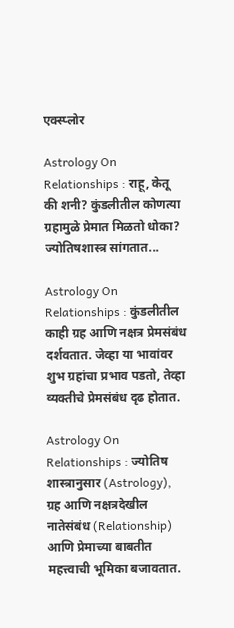एक्स्प्लोर

Astrology On Relationships : राहू, केतू की शनी? कुंडलीतील कोणत्या ग्रहामुळे प्रेमात मिळतो धोका? ज्योतिषशास्त्र सांगतात...

Astrology On Relationships : कुंडलीतील काही ग्रह आणि नक्षत्र प्रेमसंबंध दर्शवतात. जेव्हा या भावांवर शुभ ग्रहांचा प्रभाव पडतो, तेव्हा व्यक्तीचे प्रेमसंबंध दृढ होतात.

Astrology On Relationships : ज्योतिष शास्त्रानुसार (Astrology), ग्रह आणि नक्षत्रदेखील नातेसंबंध (Relationship) आणि प्रेमाच्या बाबतीत महत्त्वाची भूमिका बजावतात.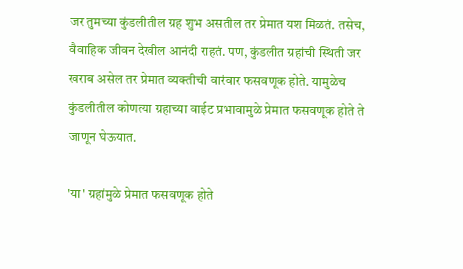जर तुमच्या कुंडलीतील ग्रह शुभ असतील तर प्रेमात यश मिळतं. तसेच, वैवाहिक जीवन देखील आनंदी राहतं. पण, कुंडलीत ग्रहांची स्थिती जर खराब असेल तर प्रेमात व्यक्तीची वारंवार फसवणूक होते. यामुळेच कुंडलीतील कोणत्या ग्रहाच्या वाईट प्रभावामुळे प्रेमात फसवणूक होते ते जाणून घेऊयात.

'या' ग्रहांमुळे प्रेमात फसवणूक होते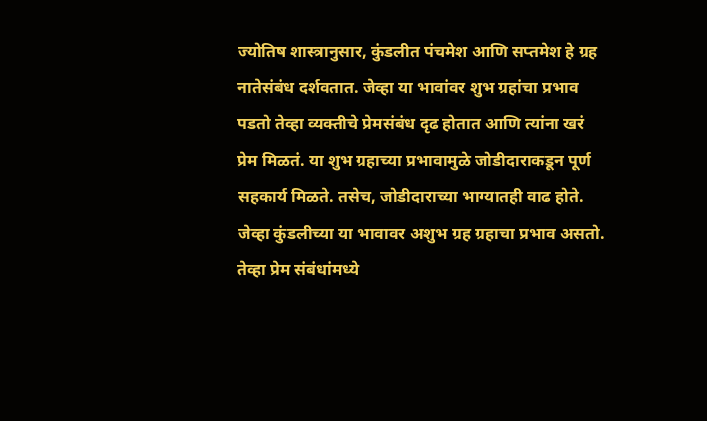ज्योतिष शास्त्रानुसार, कुंडलीत पंचमेश आणि सप्तमेश हे ग्रह नातेसंबंध दर्शवतात. जेव्हा या भावांवर शुभ ग्रहांचा प्रभाव पडतो तेव्हा व्यक्तीचे प्रेमसंबंध दृढ होतात आणि त्यांना खरं प्रेम मिळतं. या शुभ ग्रहाच्या प्रभावामुळे जोडीदाराकडून पूर्ण सहकार्य मिळते. तसेच, जोडीदाराच्या भाग्यातही वाढ होते. जेव्हा कुंडलीच्या या भावावर अशुभ ग्रह ग्रहाचा प्रभाव असतो. तेव्हा प्रेम संबंधांमध्ये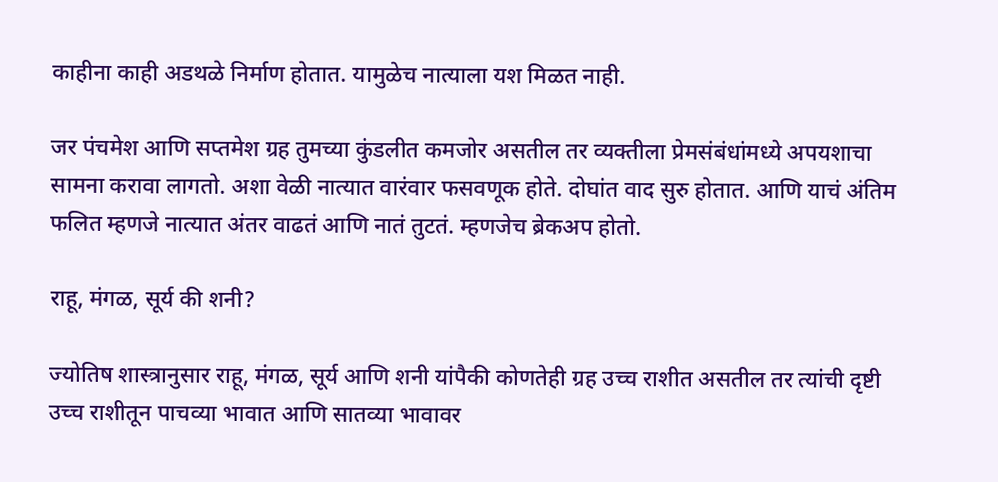काहीना काही अडथळे निर्माण होतात. यामुळेच नात्याला यश मिळत नाही.

जर पंचमेश आणि सप्तमेश ग्रह तुमच्या कुंडलीत कमजोर असतील तर व्यक्तीला प्रेमसंबंधांमध्ये अपयशाचा सामना करावा लागतो. अशा वेळी नात्यात वारंवार फसवणूक होते. दोघांत वाद सुरु होतात. आणि याचं अंतिम फलित म्हणजे नात्यात अंतर वाढतं आणि नातं तुटतं. म्हणजेच ब्रेकअप होतो.

राहू, मंगळ, सूर्य की शनी?

ज्योतिष शास्त्रानुसार राहू, मंगळ, सूर्य आणि शनी यांपैकी कोणतेही ग्रह उच्च राशीत असतील तर त्यांची दृष्टी उच्च राशीतून पाचव्या भावात आणि सातव्या भावावर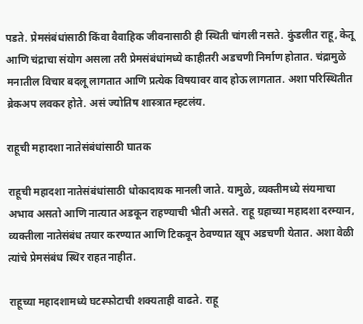पडते. प्रेमसंबंधांसाठी किंवा वैवाहिक जीवनासाठी ही स्थिती चांगली नसते. कुंडलीत राहू, केतू आणि चंद्राचा संयोग असला तरी प्रेमसंबंधांमध्ये काहीतरी अडचणी निर्माण होतात. चंद्रामुळे मनातील विचार बदलू लागतात आणि प्रत्येक विषयावर वाद होऊ लागतात. अशा परिस्थितीत ब्रेकअप लवकर होते. असं ज्योतिष शास्त्रात म्हटलंय.

राहूची महादशा नातेसंबंधांसाठी घातक

राहूची महादशा नातेसंबंधांसाठी धोकादायक मानली जाते. यामुळे, व्यक्तीमध्ये संयमाचा अभाव असतो आणि नात्यात अडकून राहण्याची भीती असते. राहू ग्रहाच्या महादशा दरम्यान, व्यक्तीला नातेसंबंध तयार करण्यात आणि टिकवून ठेवण्यात खूप अडचणी येतात. अशा वेळी त्यांचे प्रेमसंबंध स्थिर राहत नाहीत.

राहूच्या महादशामध्ये घटस्फोटाची शक्यताही वाढते. राहू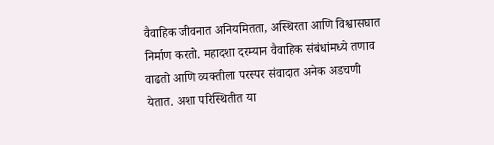वैवाहिक जीवनात अनियमितता, अस्थिरता आणि विश्वासघात निर्माण करतो. महादशा दरम्यान वैवाहिक संबंधांमध्ये तणाव वाढतो आणि व्यक्तीला परस्पर संवादात अनेक अडचणी येतात. अशा परिस्थितीत या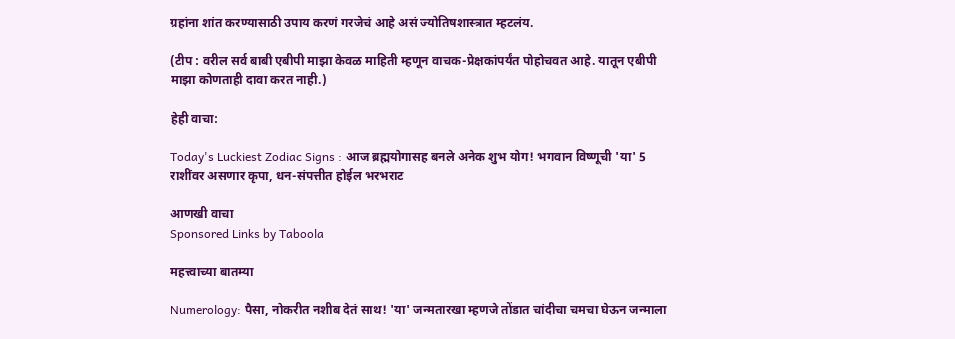ग्रहांना शांत करण्यासाठी उपाय करणं गरजेचं आहे असं ज्योतिषशास्त्रात म्हटलंय.

(टीप : वरील सर्व बाबी एबीपी माझा केवळ माहिती म्हणून वाचक-प्रेक्षकांपर्यंत पोहोचवत आहे. यातून एबीपी माझा कोणताही दावा करत नाही.)

हेही वाचा:

Today's Luckiest Zodiac Signs : आज ब्रह्मयोगासह बनले अनेक शुभ योग! भगवान विष्णूची 'या' 5 राशींवर असणार कृपा, धन-संपत्तीत होईल भरभराट

आणखी वाचा
Sponsored Links by Taboola

महत्त्वाच्या बातम्या

Numerology: पैसा, नोकरीत नशीब देतं साथ! 'या' जन्मतारखा म्हणजे तोंडात चांदीचा चमचा घेऊन जन्माला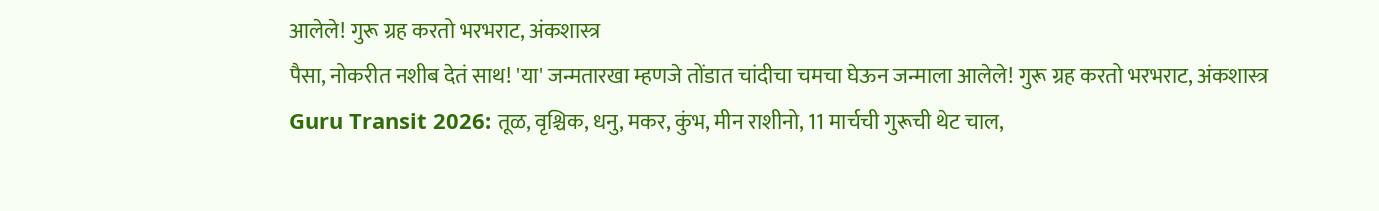आलेले! गुरू ग्रह करतो भरभराट, अंकशास्त्र
पैसा, नोकरीत नशीब देतं साथ! 'या' जन्मतारखा म्हणजे तोंडात चांदीचा चमचा घेऊन जन्माला आलेले! गुरू ग्रह करतो भरभराट, अंकशास्त्र
Guru Transit 2026: तूळ, वृश्चिक, धनु, मकर, कुंभ, मीन राशीनो, 11 मार्चची गुरूची थेट चाल,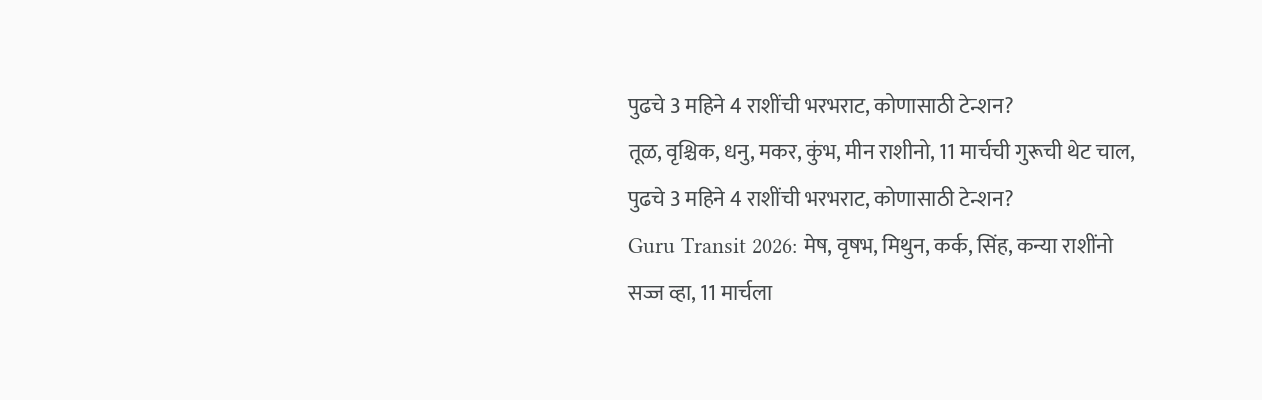पुढचे 3 महिने 4 राशींची भरभराट, कोणासाठी टेन्शन?
तूळ, वृश्चिक, धनु, मकर, कुंभ, मीन राशीनो, 11 मार्चची गुरूची थेट चाल, पुढचे 3 महिने 4 राशींची भरभराट, कोणासाठी टेन्शन?
Guru Transit 2026: मेष, वृषभ, मिथुन, कर्क, सिंह, कन्या राशींनो सज्ज व्हा, 11 मार्चला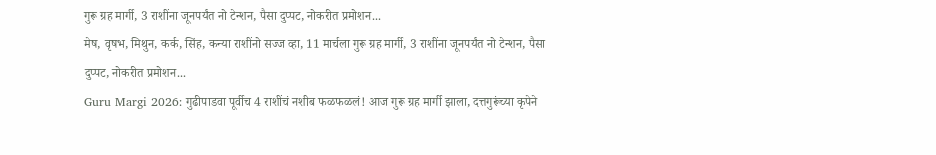गुरू ग्रह मार्गी, 3 राशींना जूनपर्यंत नो टेन्शन, पैसा दुप्पट, नोकरीत प्रमोशन...
मेष, वृषभ, मिथुन, कर्क, सिंह, कन्या राशींनो सज्ज व्हा, 11 मार्चला गुरू ग्रह मार्गी, 3 राशींना जूनपर्यंत नो टेन्शन, पैसा दुप्पट, नोकरीत प्रमोशन...
Guru Margi 2026: गुढीपाडवा पूर्वीच 4 राशींचं नशीब फळफळलं! आज गुरू ग्रह मार्गी झाला, दत्तगुरूंच्या कृपेने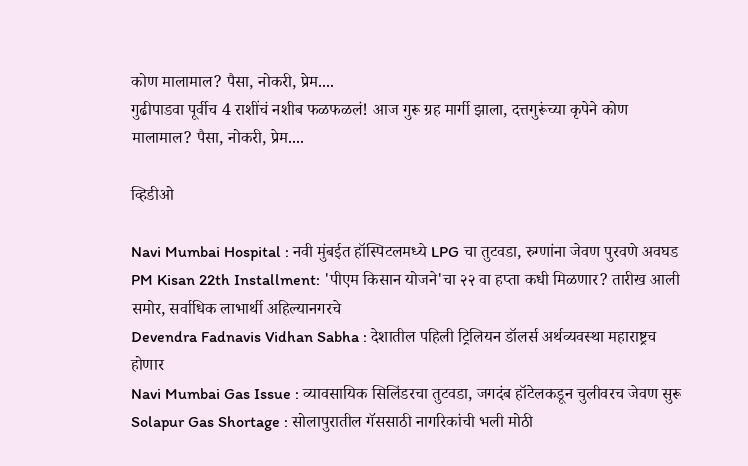कोण मालामाल? पैसा, नोकरी, प्रेम....
गुढीपाडवा पूर्वीच 4 राशींचं नशीब फळफळलं! आज गुरू ग्रह मार्गी झाला, दत्तगुरूंच्या कृपेने कोण मालामाल? पैसा, नोकरी, प्रेम....

व्हिडीओ

Navi Mumbai Hospital : नवी मुंबईत हॉस्पिटलमध्ये LPG चा तुटवडा, रुग्णांना जेवण पुरवणे अवघड
PM Kisan 22th Installment: 'पीएम किसान योजने'चा २२ वा हप्ता कधी मिळणार? तारीख आली समोर, सर्वाधिक लाभार्थी अहिल्यानगरचे
Devendra Fadnavis Vidhan Sabha : देशातील पहिली ट्रिलियन डॉलर्स अर्थव्यवस्था महाराष्ट्रच होणार
Navi Mumbai Gas Issue : व्यावसायिक सिलिंडरचा तुटवडा, जगदंब हॉटेलकडून चुलीवरच जेवण सुरू
Solapur Gas Shortage : सोलापुरातील गॅससाठी नागरिकांची भली मोठी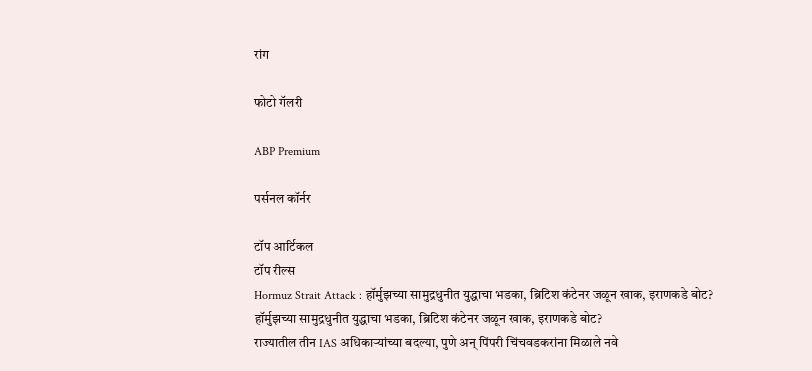रांग

फोटो गॅलरी

ABP Premium

पर्सनल कॉर्नर

टॉप आर्टिकल
टॉप रील्स
Hormuz Strait Attack : हॉर्मुझच्या सामुद्रधुनीत युद्धाचा भडका, ब्रिटिश कंटेनर जळून खाक, इराणकडे बोट?
हॉर्मुझच्या सामुद्रधुनीत युद्धाचा भडका, ब्रिटिश कंटेनर जळून खाक, इराणकडे बोट?
राज्यातील तीन IAS अधिकाऱ्यांच्या बदल्या, पुणे अन् पिंपरी चिंचवडकरांना मिळाले नवे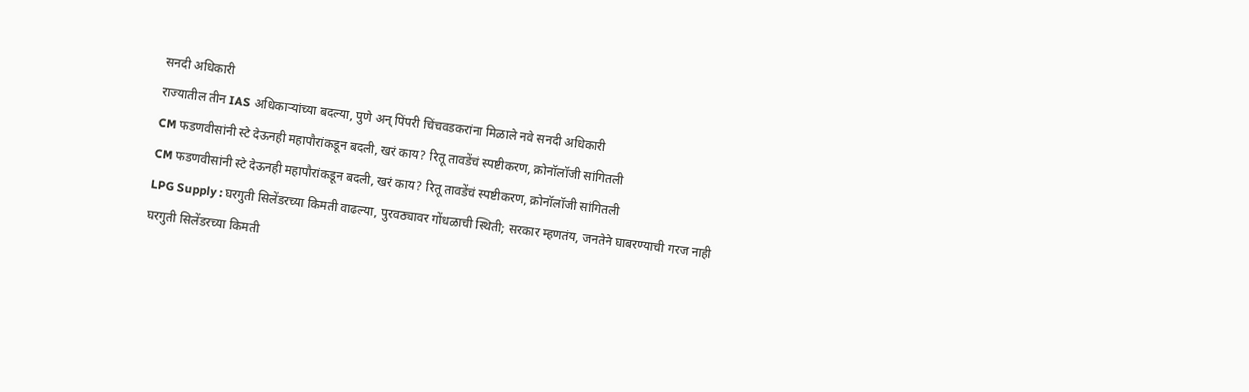सनदी अधिकारी
राज्यातील तीन IAS अधिकाऱ्यांच्या बदल्या, पुणे अन् पिंपरी चिंचवडकरांना मिळाले नवे सनदी अधिकारी
CM फडणवीसांनी स्टे देऊनही महापौरांकडून बदली, खरं काय? रितू तावडेंचं स्पष्टीकरण, क्रोनॉलॉजी सांगितली
CM फडणवीसांनी स्टे देऊनही महापौरांकडून बदली, खरं काय? रितू तावडेंचं स्पष्टीकरण, क्रोनॉलॉजी सांगितली
LPG Supply : घरगुती सिलेंडरच्या किमती वाढल्या, पुरवठ्यावर गोंधळाची स्थिती; सरकार म्हणतंय, जनतेने घाबरण्याची गरज नाही
घरगुती सिलेंडरच्या किमती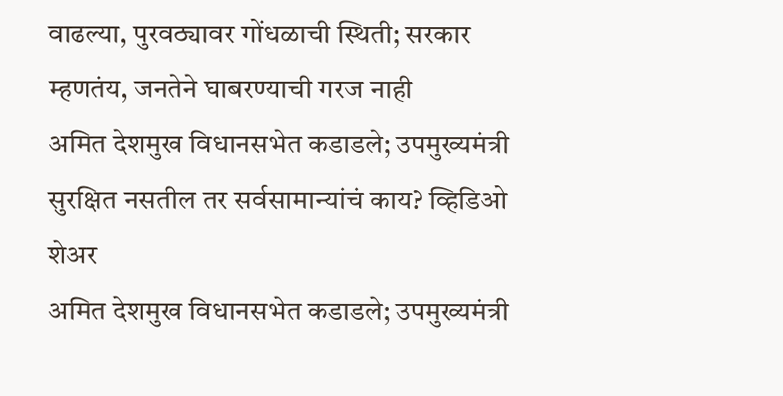वाढल्या, पुरवठ्यावर गोंधळाची स्थिती; सरकार म्हणतंय, जनतेने घाबरण्याची गरज नाही
अमित देशमुख विधानसभेत कडाडले; उपमुख्यमंत्री सुरक्षित नसतील तर सर्वसामान्यांचं काय? व्हिडिओ शेअर
अमित देशमुख विधानसभेत कडाडले; उपमुख्यमंत्री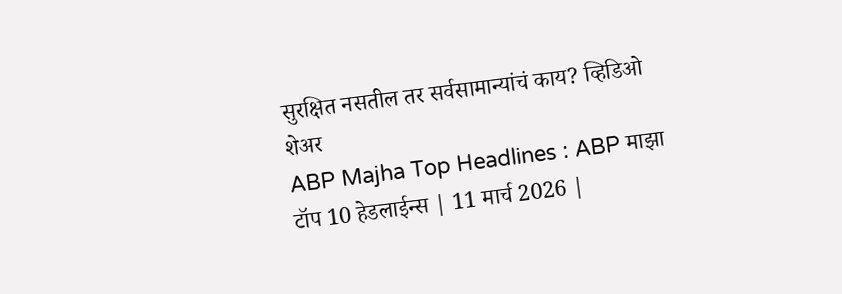सुरक्षित नसतील तर सर्वसामान्यांचं काय? व्हिडिओ शेअर
ABP Majha Top Headlines : ABP माझा टॉप 10 हेडलाईन्स | 11 मार्च 2026 |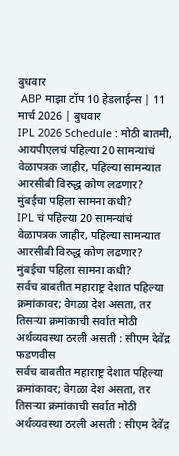बुधवार
 ABP माझा टॉप 10 हेडलाईन्स | 11 मार्च 2026 | बुधवार
IPL 2026 Schedule : मोठी बातमी, आयपीएलचं पहिल्या 20 सामन्यांचं वेळापत्रक जाहीर, पहिल्या सामन्यात आरसीबी विरुद्ध कोण लढणार? मुंबईचा पहिला सामना कधी?
IPL चं पहिल्या 20 सामन्यांचं वेळापत्रक जाहीर, पहिल्या सामन्यात आरसीबी विरुद्ध कोण लढणार? मुंबईचा पहिला सामना कधी?
सर्वच बाबतीत महाराष्ट्र देशात पहिल्या क्रमांकावर; वेगळा देश असता, तर तिसऱ्या क्रमांकाची सर्वात मोठी अर्थव्यवस्था ठरली असती : सीएम देवेंद्र फडणवीस
सर्वच बाबतीत महाराष्ट्र देशात पहिल्या क्रमांकावर; वेगळा देश असता, तर तिसऱ्या क्रमांकाची सर्वात मोठी अर्थव्यवस्था ठरली असती : सीएम देवेंद्र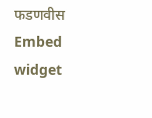फडणवीस
Embed widget